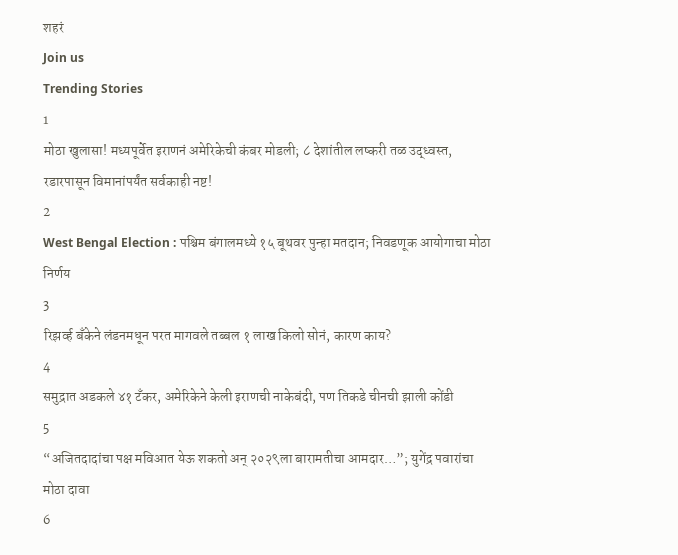शहरं
Join us
Trending Stories
1
मोठा खुलासा! मध्यपूर्वेत इराणनं अमेरिकेची कंबर मोडली; ८ देशांतील लष्करी तळ उद्ध्वस्त, रडारपासून विमानांपर्यंत सर्वकाही नष्ट!
2
West Bengal Election : पश्चिम बंगालमध्ये १५ बूथवर पुन्हा मतदान; निवडणूक आयोगाचा मोठा निर्णय
3
रिझर्व्ह बँकेने लंडनमधून परत मागवले तब्बल १ लाख किलो सोनं, कारण काय?
4
समुद्रात अडकले ४१ टँकर, अमेरिकेने केली इराणची नाकेबंदी, पण तिकडे चीनची झाली कोंडी
5
“अजितदादांचा पक्ष मविआत येऊ शकतो अन् २०२९ला बारामतीचा आमदार…”; युगेंद्र पवारांचा मोठा दावा
6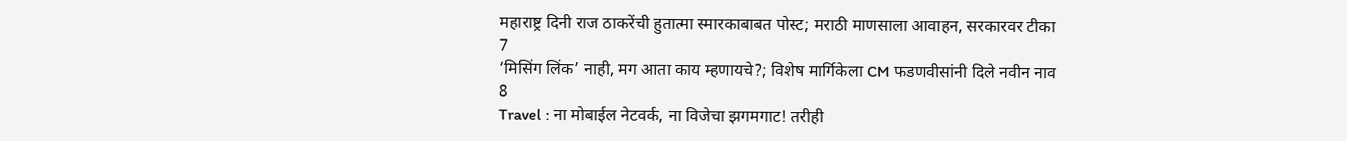महाराष्ट्र दिनी राज ठाकरेंची हुतात्मा स्मारकाबाबत पोस्ट; मराठी माणसाला आवाहन, सरकारवर टीका
7
‘मिसिंग लिंक’ नाही, मग आता काय म्हणायचे?; विशेष मार्गिकेला CM फडणवीसांनी दिले नवीन नाव
8
Travel : ना मोबाईल नेटवर्क, ना विजेचा झगमगाट! तरीही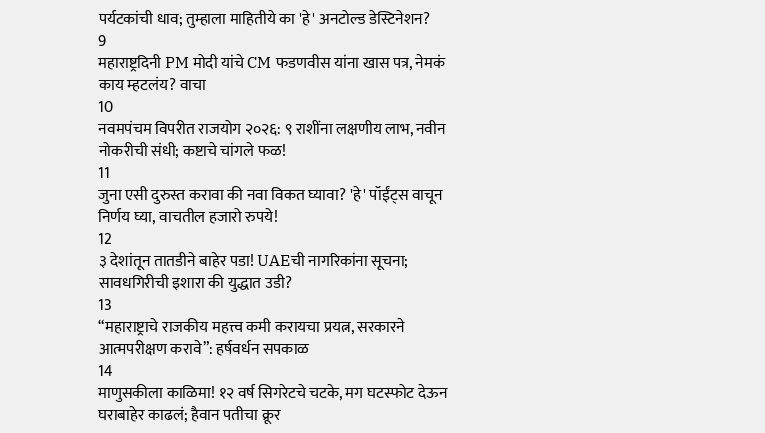पर्यटकांची धाव; तुम्हाला माहितीये का 'हे' अनटोल्ड डेस्टिनेशन?
9
महाराष्ट्रदिनी PM मोदी यांचे CM फडणवीस यांना खास पत्र, नेमकं काय म्हटलंय? वाचा
10
नवमपंचम विपरीत राजयोग २०२६: ९ राशींना लक्षणीय लाभ, नवीन नोकरीची संधी; कष्टाचे चांगले फळ!
11
जुना एसी दुरुस्त करावा की नवा विकत घ्यावा? 'हे' पॉईंट्स वाचून निर्णय घ्या, वाचतील हजारो रुपये!
12
३ देशांतून तातडीने बाहेर पडा! UAEची नागरिकांना सूचना; सावधगिरीची इशारा की युद्धात उडी?
13
“महाराष्ट्राचे राजकीय महत्त्व कमी करायचा प्रयत्न, सरकारने आत्मपरीक्षण करावे”: हर्षवर्धन सपकाळ
14
माणुसकीला काळिमा! १२ वर्ष सिगरेटचे चटके, मग घटस्फोट देऊन घराबाहेर काढलं; हैवान पतीचा क्रूर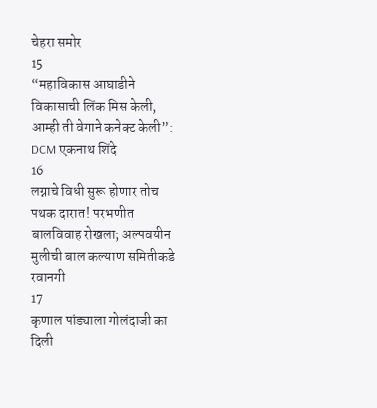चेहरा समोर
15
“महाविकास आघाडीने विकासाची लिंक मिस केली, आम्ही ती वेगाने कनेक्ट केली”: DCM एकनाथ शिंदे
16
लग्नाचे विधी सुरू होणार तोच पथक दारात! परभणीत बालविवाह रोखला; अल्पवयीन मुलीची बाल कल्याण समितीकडे रवानगी
17
कृणाल पांड्याला गोलंदाजी का दिली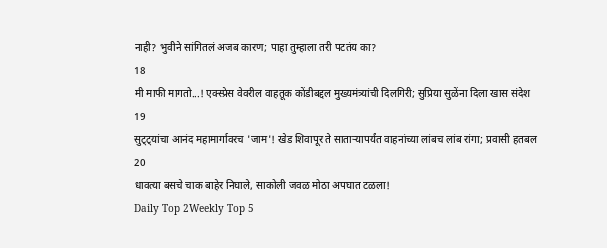नाही? भुवीने सांगितलं अजब कारण; पाहा तुम्हाला तरी पटतंय का?
18
मी माफी मागतो...! एक्स्प्रेस वेवरील वाहतूक कोंडीबद्दल मुख्यमंत्र्यांची दिलगिरी; सुप्रिया सुळेंना दिला खास संदेश
19
सुट्ट्यांचा आनंद महामार्गावरच 'जाम'! खेड शिवापूर ते साताऱ्यापर्यंत वाहनांच्या लांबच लांब रांगा; प्रवासी हतबल
20
धावत्या बसचे चाक बाहेर निघाले, साकोली जवळ मोठा अपघात टळला!
Daily Top 2Weekly Top 5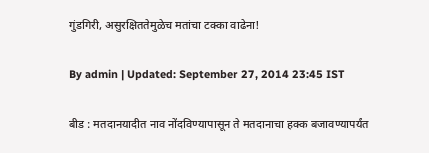गुंडगिरी, असुरक्षिततेमुळेच मतांचा टक्का वाढेना!

By admin | Updated: September 27, 2014 23:45 IST

बीड : मतदानयादीत नाव नोंदविण्यापासून ते मतदानाचा हक्क बजावण्यापर्यंत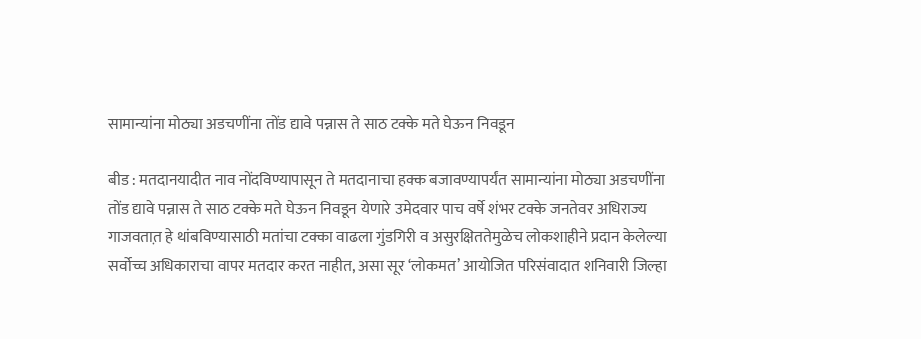सामान्यांना मोठ्या अडचणींना तोंड द्यावे पन्नास ते साठ टक्के मते घेऊन निवडून

बीड : मतदानयादीत नाव नोंदविण्यापासून ते मतदानाचा हक्क बजावण्यापर्यंत सामान्यांना मोठ्या अडचणींना तोंड द्यावे पन्नास ते साठ टक्के मते घेऊन निवडून येणारे उमेदवार पाच वर्षे शंभर टक्के जनतेवर अधिराज्य गाजवतात़ हे थांबविण्यासाठी मतांचा टक्का वाढला गुंडगिरी व असुरक्षिततेमुळेच लोकशाहीने प्रदान केलेल्या सर्वोच्च अधिकाराचा वापर मतदार करत नाहीत, असा सूर ‘लोकमत’ आयोजित परिसंवादात शनिवारी जिल्हा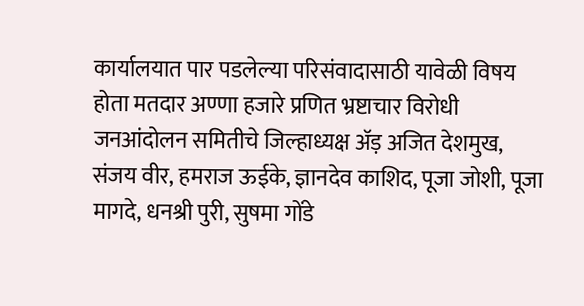कार्यालयात पार पडलेल्या परिसंवादासाठी यावेळी विषय होता मतदार अण्णा हजारे प्रणित भ्रष्टाचार विरोधी जनआंदोलन समितीचे जिल्हाध्यक्ष अ‍ॅड़ अजित देशमुख, संजय वीर, हमराज ऊईके, ज्ञानदेव काशिद, पूजा जोशी, पूजा मागदे, धनश्री पुरी, सुषमा गोंडे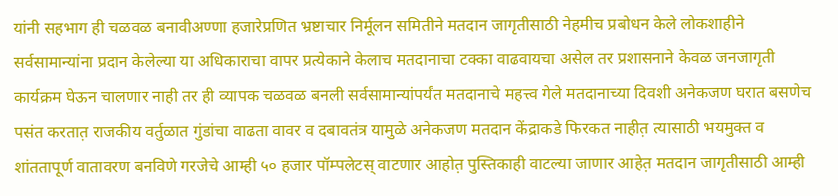यांनी सहभाग ही चळवळ बनावीअण्णा हजारेप्रणित भ्रष्टाचार निर्मूलन समितीने मतदान जागृतीसाठी नेहमीच प्रबोधन केले लोकशाहीने सर्वसामान्यांना प्रदान केलेल्या या अधिकाराचा वापर प्रत्येकाने केलाच मतदानाचा टक्का वाढवायचा असेल तर प्रशासनाने केवळ जनजागृती कार्यक्रम घेऊन चालणार नाही तर ही व्यापक चळवळ बनली सर्वसामान्यांपर्यंत मतदानाचे महत्त्व गेले मतदानाच्या दिवशी अनेकजण घरात बसणेच पसंत करतात़ राजकीय वर्तुळात गुंडांचा वाढता वावर व दबावतंत्र यामुळे अनेकजण मतदान केंद्राकडे फिरकत नाहीत़ त्यासाठी भयमुक्त व शांततापूर्ण वातावरण बनविणे गरजेचे आम्ही ५० हजार पॉम्पलेटस् वाटणार आहोत़ पुस्तिकाही वाटल्या जाणार आहेत़ मतदान जागृतीसाठी आम्ही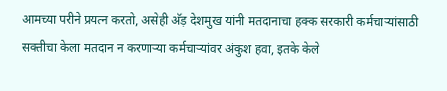आमच्या परीने प्रयत्न करतो, असेही अ‍ॅड़ देशमुख यांनी मतदानाचा हक्क सरकारी कर्मचाऱ्यांसाठी सक्तीचा केला मतदान न करणाऱ्या कर्मचाऱ्यांवर अंकुश हवा, इतके केले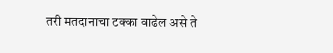तरी मतदानाचा टक्का वाढेल असे ते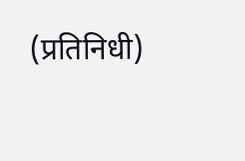(प्रतिनिधी)